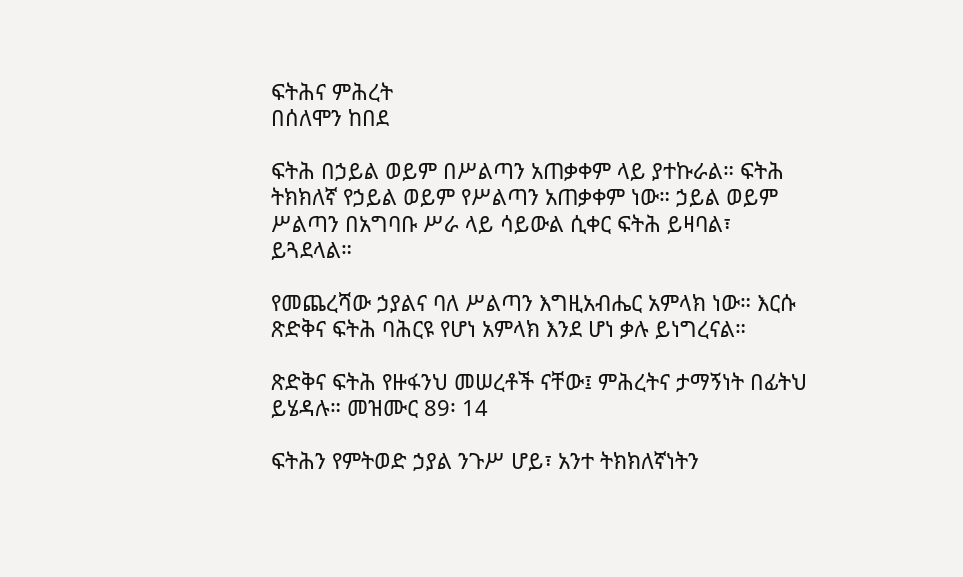ፍትሕና ምሕረት
በሰለሞን ከበደ

ፍትሕ በኃይል ወይም በሥልጣን አጠቃቀም ላይ ያተኩራል። ፍትሕ ትክክለኛ የኃይል ወይም የሥልጣን አጠቃቀም ነው። ኃይል ወይም ሥልጣን በአግባቡ ሥራ ላይ ሳይውል ሲቀር ፍትሕ ይዛባል፣ ይጓደላል።

የመጨረሻው ኃያልና ባለ ሥልጣን እግዚአብሔር አምላክ ነው። እርሱ ጽድቅና ፍትሕ ባሕርዩ የሆነ አምላክ እንደ ሆነ ቃሉ ይነግረናል።

ጽድቅና ፍትሕ የዙፋንህ መሠረቶች ናቸው፤ ምሕረትና ታማኝነት በፊትህ ይሄዳሉ። መዝሙር 89፡ 14

ፍትሕን የምትወድ ኃያል ንጉሥ ሆይ፣ አንተ ትክክለኛነትን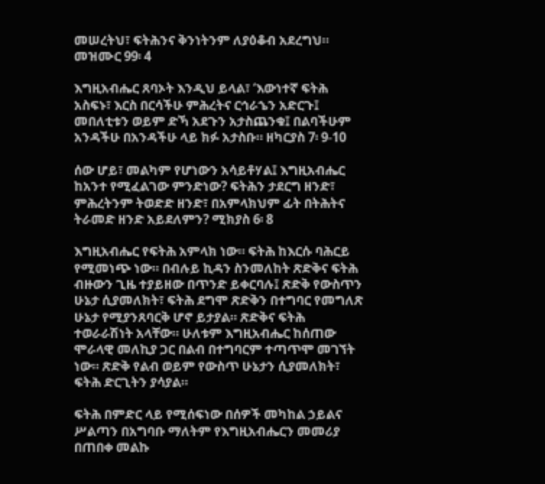መሠረትህ፣ ፍትሕንና ቅንነትንም ለያዕቆብ አደረግህ። መዝሙር 99፡ 4

እግዚአብሔር ጸባኦት እንዲህ ይላል፣ ‘እውነተኛ ፍትሕ አስፍኑ፣ እርስ በርሳችሁ ምሕረትና ርኅራኄን አድርጉ፤ መበለቲቱን ወይም ድኻ አደጉን አታስጨንቁ፤ በልባችሁም አንዳችሁ በአንዳችሁ ላይ ክፉ አታስቡ። ዘካርያስ 7፡ 9-10

ሰው ሆይ፣ መልካም የሆነውን አሳይቶሃል፤ እግዚአብሔር ከአንተ የሚፈልገው ምንድነው? ፍትሕን ታደርግ ዘንድ፣ ምሕረትንም ትወድድ ዘንድ፣ በአምላክህም ፊት በትሕትና ትራመድ ዘንድ አይደለምን? ሚክያስ 6፡ 8

እግዚአብሔር የፍትሕ አምላክ ነው። ፍትሕ ከእርሱ ባሕርይ የሚመነጭ ነው። በብሉይ ኪዳን ስንመለከት ጽድቅና ፍትሕ ብዙውን ጊዜ ተያይዘው በጥንድ ይቀርባሉ፤ ጽድቅ የውስጥን ሁኔታ ሲያመለክት፣ ፍትሕ ደግሞ ጽድቅን በተግባር የመግለጽ ሁኔታ የሚያንጸባርቅ ሆኖ ይታያል። ጽድቅና ፍትሕ ተወራራሽነት አላቸው። ሁለቱም እግዚአብሔር ከሰጠው ሞራላዊ መለኪያ ጋር በልብ በተግባርም ተጣጥሞ መገኘት ነው። ጽድቅ የልብ ወይም የውስጥ ሁኔታን ሲያመለክት፣ ፍትሕ ድርጊትን ያሳያል።

ፍትሕ በምድር ላይ የሚሰፍነው በሰዎች መካከል ኃይልና ሥልጣን በአግባቡ ማለትም የእግዚአብሔርን መመሪያ በጠበቀ መልኩ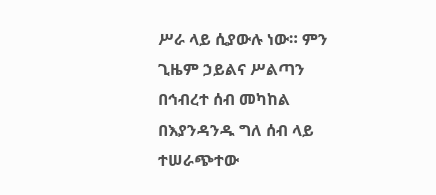ሥራ ላይ ሲያውሉ ነው። ምን ጊዜም ኃይልና ሥልጣን በኅብረተ ሰብ መካከል በእያንዳንዱ ግለ ሰብ ላይ ተሠራጭተው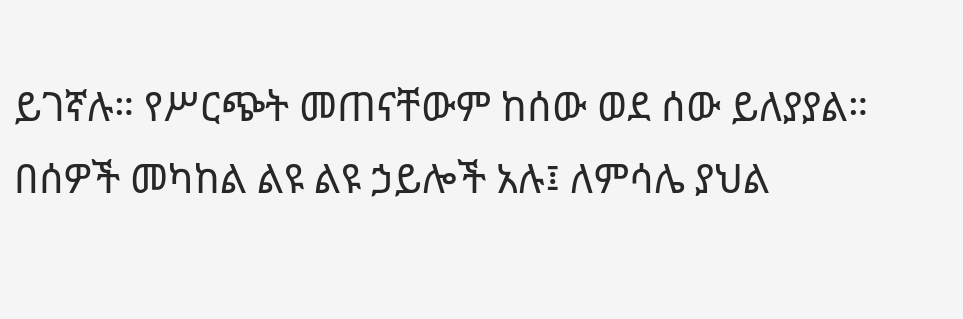ይገኛሉ። የሥርጭት መጠናቸውም ከሰው ወደ ሰው ይለያያል። በሰዎች መካከል ልዩ ልዩ ኃይሎች አሉ፤ ለምሳሌ ያህል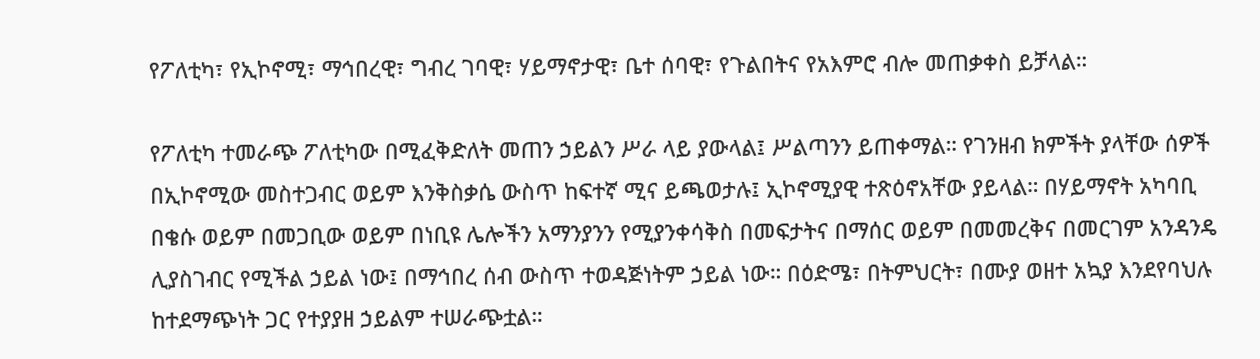የፖለቲካ፣ የኢኮኖሚ፣ ማኅበረዊ፣ ግብረ ገባዊ፣ ሃይማኖታዊ፣ ቤተ ሰባዊ፣ የጉልበትና የአእምሮ ብሎ መጠቃቀስ ይቻላል።

የፖለቲካ ተመራጭ ፖለቲካው በሚፈቅድለት መጠን ኃይልን ሥራ ላይ ያውላል፤ ሥልጣንን ይጠቀማል። የገንዘብ ክምችት ያላቸው ሰዎች በኢኮኖሚው መስተጋብር ወይም እንቅስቃሴ ውስጥ ከፍተኛ ሚና ይጫወታሉ፤ ኢኮኖሚያዊ ተጽዕኖአቸው ያይላል። በሃይማኖት አካባቢ በቄሱ ወይም በመጋቢው ወይም በነቢዩ ሌሎችን አማንያንን የሚያንቀሳቅስ በመፍታትና በማሰር ወይም በመመረቅና በመርገም አንዳንዴ ሊያስገብር የሚችል ኃይል ነው፤ በማኅበረ ሰብ ውስጥ ተወዳጅነትም ኃይል ነው። በዕድሜ፣ በትምህርት፣ በሙያ ወዘተ አኳያ እንደየባህሉ ከተደማጭነት ጋር የተያያዘ ኃይልም ተሠራጭቷል።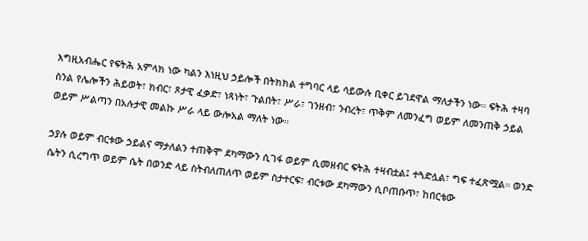እግዚአብሔር የፍትሕ አምላክ ነው ካልን እነዚህ ኃይሎች በትክክል ተግባር ላይ ሳይውሉ ቢቀር ይገደዋል ማለታችን ነው። ፍትሕ ተዛባ ስንል የሌሎችን ሕይወት፣ ክብር፣ ጾታዊ ፈቃድ፣ ነጻነት፣ ጉልበት፣ ሥራ፣ ገንዘብ፣ ንብረት፣ ጥቅም ለመንፈግ ወይም ለመንጠቅ ኃይል ወይም ሥልጣን በአሉታዊ መልኩ ሥራ ላይ ውሎአል ማለት ነው።

ኃያሉ ወይም ብርቱው ኃይልና ማታለልን ተጠቅሞ ደካማውን ሲገፋ ወይም ሲመዘብር ፍትሕ ተዛብቷል፤ ተጓድሏል፣ ግፍ ተፈጽሟል። ወንድ ሴትን ሲረግጥ ወይም ሴት በወንድ ላይ ስትብለጠለጥ ወይም ስታተርፍ፣ ብርቱው ደካማውን ሲቦጠቡጥ፣ ከበርቴው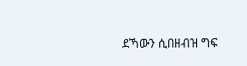ደኻውን ሲበዘብዝ ግፍ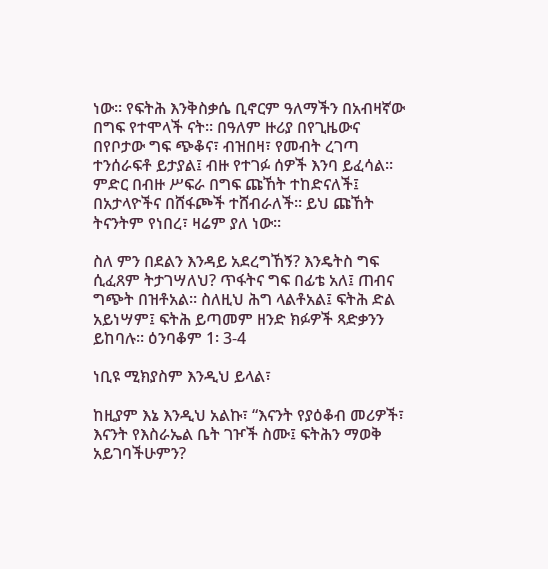ነው። የፍትሕ እንቅስቃሴ ቢኖርም ዓለማችን በአብዛኛው በግፍ የተሞላች ናት። በዓለም ዙሪያ በየጊዜውና በየቦታው ግፍ ጭቆና፣ ብዝበዛ፣ የመብት ረገጣ ተንሰራፍቶ ይታያል፤ ብዙ የተገፉ ሰዎች እንባ ይፈሳል። ምድር በብዙ ሥፍራ በግፍ ጩኸት ተከድናለች፤ በአታላዮችና በሸፋጮች ተሸብራለች። ይህ ጩኸት ትናንትም የነበረ፣ ዛሬም ያለ ነው።

ስለ ምን በደልን እንዳይ አደረግኸኝ? እንዴትስ ግፍ ሲፈጸም ትታገሣለህ? ጥፋትና ግፍ በፊቴ አለ፤ ጠብና ግጭት በዝቶአል። ስለዚህ ሕግ ላልቶአል፤ ፍትሕ ድል አይነሣም፤ ፍትሕ ይጣመም ዘንድ ክፉዎች ጻድቃንን ይከባሉ። ዕንባቆም 1፡ 3-4

ነቢዩ ሚክያስም እንዲህ ይላል፣

ከዚያም እኔ እንዲህ አልኩ፣ “እናንት የያዕቆብ መሪዎች፣ እናንት የእስራኤል ቤት ገዦች ስሙ፤ ፍትሕን ማወቅ አይገባችሁምን?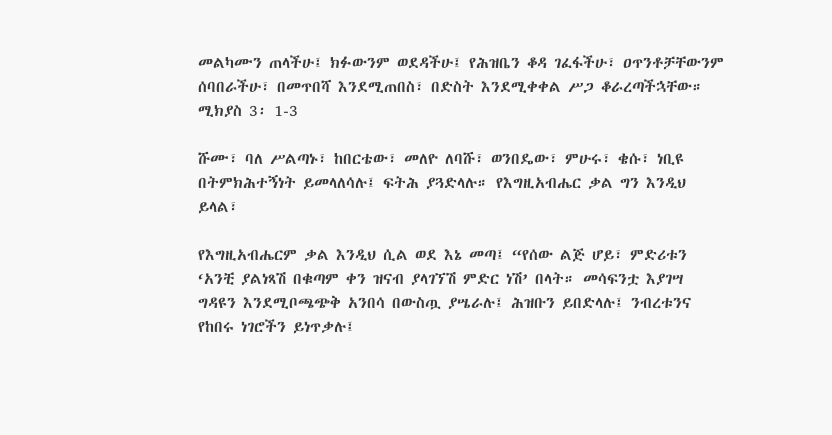መልካሙን ጠላችሁ፤ ክፉውንም ወደዳችሁ፤ የሕዝቤን ቆዳ ገፈፋችሁ፣ ዐጥንቶቻቸውንም ሰባበራችሁ፣ በመጥበሻ እንደሚጠበስ፣ በድስት እንደሚቀቀል ሥጋ ቆራረጣችኋቸው። ሚክያስ 3፡ 1-3

ሹሙ፣ ባለ ሥልጣኑ፣ ከበርቴው፣ መለዮ ለባሹ፣ ወንበዴው፣ ምሁሩ፣ ቄሱ፣ ነቢዩ በትምክሕተኝነት ይመላለሳሉ፤ ፍትሕ ያጓድላሉ። የእግዚአብሔር ቃል ግን እንዲህ ይላል፣

የእግዚአብሔርም ቃል እንዲህ ሲል ወደ እኔ መጣ፤ “የሰው ልጅ ሆይ፣ ምድሪቱን ‘አንቺ ያልነጻሽ በቁጣም ቀን ዝናብ ያላገኘሽ ምድር ነሽ’ በላት። መሳፍንቷ እያገሣ ግዳዩን እንደሚቦጫጭቅ አንበሳ በውስጧ ያሤራሉ፤ ሕዝቡን ይበድላሉ፤ ንብረቱንና የከበሩ ነገሮችን ይነጥቃሉ፤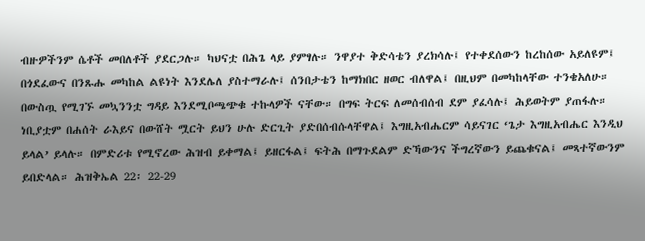ብዙዎችንም ሴቶች መበለቶች ያደርጋሉ። ካህናቷ በሕጌ ላይ ያምፃሉ። ንዋያተ ቅድሳቴን ያረክሳሉ፤ የተቀደሰውን ከረከሰው አይለዩም፤ በጎደፈውና በንጹሑ መካከል ልዩነት እንደሌለ ያስተማራሉ፤ ሰንበታቴን ከማክበር ዘወር ብለዋል፤ በዚህም በመካከላቸው ተንቄአለሁ። በውስጧ የሚገኙ መኳንንቷ ግዳይ እንደሚቦጫጭቁ ተኩላዎች ናቸው። በግፍ ትርፍ ለመሰብሰብ ደም ያፈሳሉ፤ ሕይወትም ያጠፋሉ። ነቢያቷም በሐሰት ራእይና በውሸት ሟርት ይህን ሁሉ ድርጊት ያድበሰብሱላቸዋል፤ እግዚአብሔርም ሳይናገር ‘ጌታ እግዚአብሔር እንዲህ ይላል’ ይላሉ። በምድሪቱ የሚኖረው ሕዝብ ይቀማል፤ ይዘርፋል፤ ፍትሕ በማጉደልም ድኻውንና ችግረኛውን ይጨቁናል፤ መጻተኛውንም ይበድላል። ሕዝቅኤል 22፡ 22-29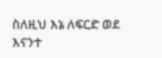ስለዚህ እኔ ለፍርድ ወደ እናንተ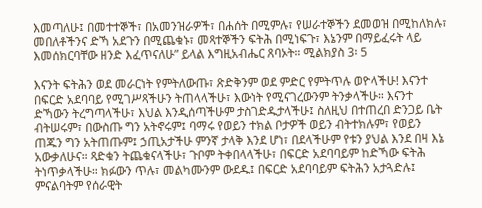እመጣለሁ፤ በመተተኞች፣ በአመንዝራዎች፣ በሐሰት በሚምሉ፣ የሠራተኞችን ደመወዝ በሚከለክሉ፣ መበለቶችንና ድኻ አደጉን በሚጨቁኑ፣ መጻተኞችን ፍትሕ በሚነፍጉ፣ እኔንም በማይፈሩት ላይ እመሰክርባቸው ዘንድ እፈጥናለሁ” ይላል እግዚአብሔር ጸባኦት። ሚልክያስ 3፡ 5

እናንት ፍትሕን ወደ መራርነት የምትለውጡ፣ ጽድቅንም ወደ ምድር የምትጥሉ ወዮላችሁ! እናንተ በፍርድ አደባባይ የሚገሥጻችሁን ትጠላላችሁ፣ እውነት የሚናገረውንም ትንቃላችሁ። እናንተ ድኻውን ትረግጣላችሁ፣ እህል እንዲሰጣችሁም ታስገድዱታላችሁ፤ ስለዚህ በተጠረበ ድንጋይ ቤት ብትሠሩም፣ በውስጡ ግን አትኖሩም፤ ባማሩ የወይን ተክል ቦታዎች ወይን ብትተክሉም፣ የወይን ጠጁን ግን አትጠጡም፤ ኃጢአታችሁ ምንኛ ታላቅ እንደ ሆነ፣ በደላችሁም የቱን ያህል እንደ በዛ እኔ አውቃለሁና። ጻድቁን ትጨቁናላችሁ፣ ጉቦም ትቀበላላችሁ፣ በፍርድ አደባባይም ከድኻው ፍትሕ ትነጥቃላችሁ። ክፉውን ጥሉ፣ መልካሙንም ውደዱ፤ በፍርድ አደባባይም ፍትሕን አታጓድሉ፤ ምናልባትም የሰራዊት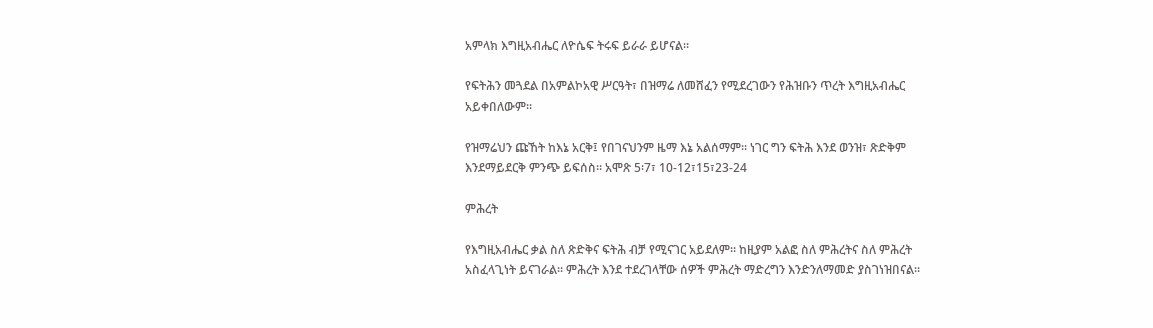አምላክ እግዚአብሔር ለዮሴፍ ትሩፍ ይራራ ይሆናል።

የፍትሕን መጓደል በአምልኮአዊ ሥርዓት፣ በዝማሬ ለመሸፈን የሚደረገውን የሕዝቡን ጥረት እግዚአብሔር አይቀበለውም።

የዝማሬህን ጩኸት ከእኔ አርቅ፤ የበገናህንም ዜማ እኔ አልሰማም። ነገር ግን ፍትሕ እንደ ወንዝ፣ ጽድቅም እንደማይደርቅ ምንጭ ይፍሰስ። አሞጽ 5፡7፣ 10-12፣15፣23-24

ምሕረት

የእግዚአብሔር ቃል ስለ ጽድቅና ፍትሕ ብቻ የሚናገር አይደለም። ከዚያም አልፎ ስለ ምሕረትና ስለ ምሕረት አስፈላጊነት ይናገራል። ምሕረት እንደ ተደረገላቸው ሰዎች ምሕረት ማድረግን እንድንለማመድ ያስገነዝበናል።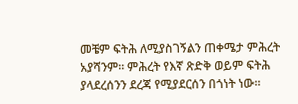መቼም ፍትሕ ለሚያስገኝልን ጠቀሜታ ምሕረት አያሻንም። ምሕረት የእኛ ጽድቅ ወይም ፍትሕ ያላደረሰንን ደረጃ የሚያደርሰን በጎነት ነው።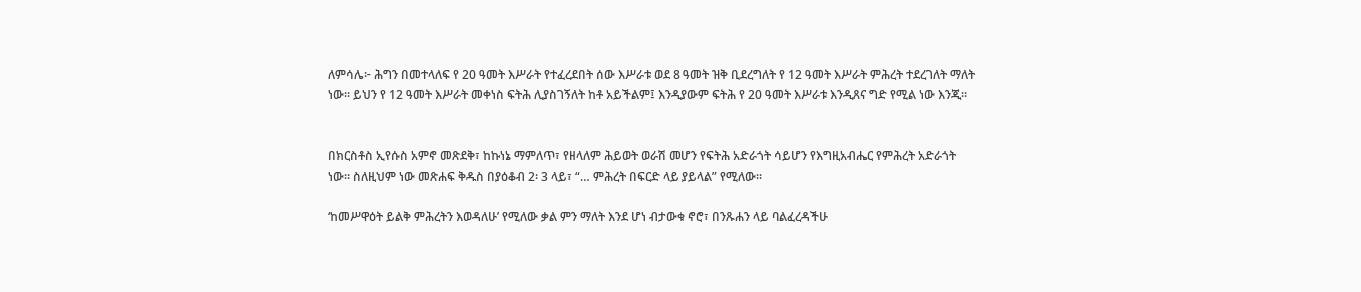ለምሳሌ፦ ሕግን በመተላለፍ የ 20 ዓመት እሥራት የተፈረደበት ሰው እሥራቱ ወደ 8 ዓመት ዝቅ ቢደረግለት የ 12 ዓመት እሥራት ምሕረት ተደረገለት ማለት ነው። ይህን የ 12 ዓመት እሥራት መቀነስ ፍትሕ ሊያስገኝለት ከቶ አይችልም፤ እንዲያውም ፍትሕ የ 20 ዓመት እሥራቱ እንዲጸና ግድ የሚል ነው እንጂ።


በክርስቶስ ኢየሱስ አምኖ መጽደቅ፣ ከኩነኔ ማምለጥ፣ የዘላለም ሕይወት ወራሽ መሆን የፍትሕ አድራጎት ሳይሆን የእግዚአብሔር የምሕረት አድራጎት ነው። ስለዚህም ነው መጽሐፍ ቅዱስ በያዕቆብ 2፡ 3 ላይ፣ “… ምሕረት በፍርድ ላይ ያይላል” የሚለው።

‘ከመሥዋዕት ይልቅ ምሕረትን እወዳለሁ’ የሚለው ቃል ምን ማለት እንደ ሆነ ብታውቁ ኖሮ፣ በንጹሐን ላይ ባልፈረዳችሁ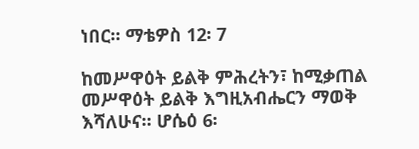ነበር። ማቴዎስ 12፡ 7

ከመሥዋዕት ይልቅ ምሕረትን፣ ከሚቃጠል መሥዋዕት ይልቅ እግዚአብሔርን ማወቅ እሻለሁና። ሆሴዕ 6፡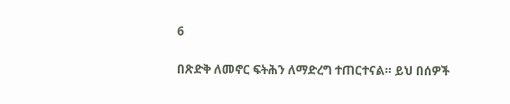6

በጽድቅ ለመኖር ፍትሕን ለማድረግ ተጠርተናል። ይህ በሰዎች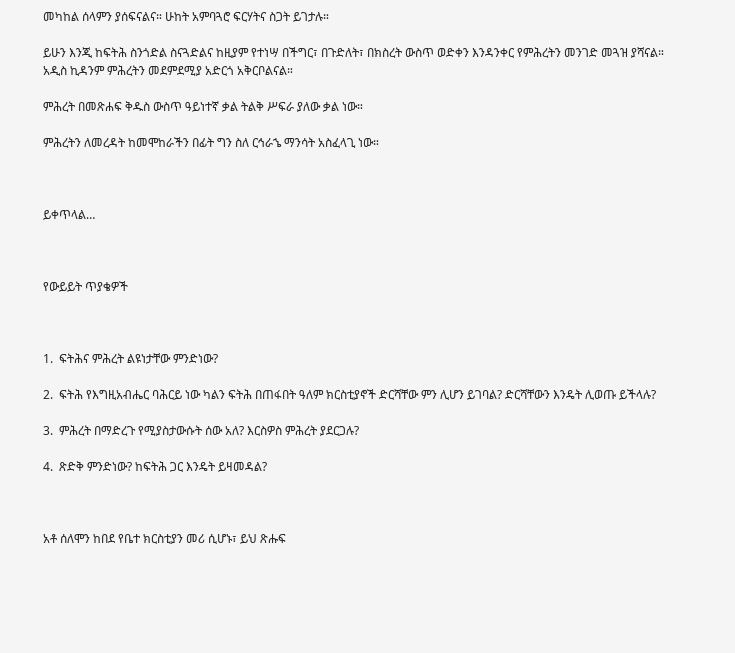መካከል ሰላምን ያሰፍናልና። ሁከት አምባጓሮ ፍርሃትና ስጋት ይገታሉ።

ይሁን እንጂ ከፍትሕ ስንጎድል ስናጓድልና ከዚያም የተነሣ በችግር፣ በጉድለት፣ በክስረት ውስጥ ወድቀን እንዳንቀር የምሕረትን መንገድ መጓዝ ያሻናል። አዲስ ኪዳንም ምሕረትን መደምደሚያ አድርጎ አቅርቦልናል።

ምሕረት በመጽሐፍ ቅዱስ ውስጥ ዓይነተኛ ቃል ትልቅ ሥፍራ ያለው ቃል ነው።

ምሕረትን ለመረዳት ከመሞከራችን በፊት ግን ስለ ርኅራኄ ማንሳት አስፈላጊ ነው።



ይቀጥላል…



የውይይት ጥያቄዎች



1.  ፍትሕና ምሕረት ልዩነታቸው ምንድነው?

2.  ፍትሕ የእግዚአብሔር ባሕርይ ነው ካልን ፍትሕ በጠፋበት ዓለም ክርስቲያኖች ድርሻቸው ምን ሊሆን ይገባል? ድርሻቸውን እንዴት ሊወጡ ይችላሉ?

3.  ምሕረት በማድረጉ የሚያስታውሱት ሰው አለ? እርስዎስ ምሕረት ያደርጋሉ?

4.  ጽድቅ ምንድነው? ከፍትሕ ጋር እንዴት ይዛመዳል?



አቶ ሰለሞን ከበደ የቤተ ክርስቲያን መሪ ሲሆኑ፣ ይህ ጽሑፍ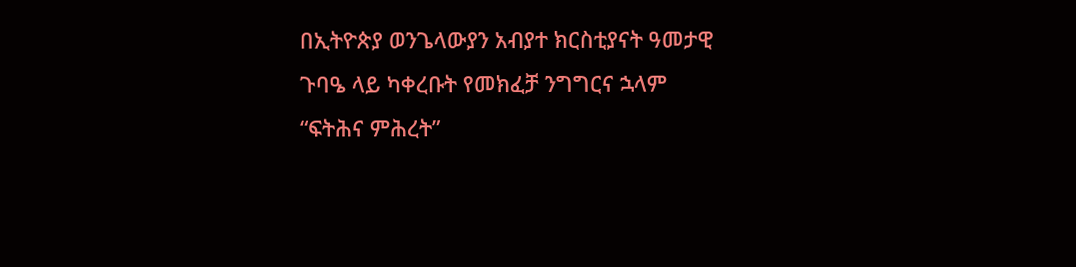በኢትዮጵያ ወንጌላውያን አብያተ ክርስቲያናት ዓመታዊ ጉባዔ ላይ ካቀረቡት የመክፈቻ ንግግርና ኋላም “ፍትሕና ምሕረት”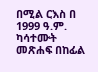በሚል ርእስ በ 1999 ዓ.ም. ካሳተሙት መጽሐፍ በከፊል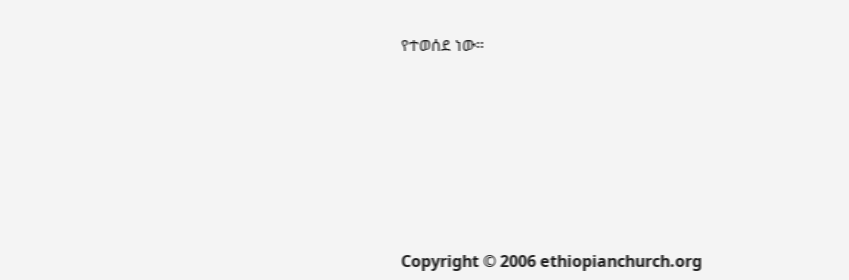የተወሰደ ነው።











Copyright © 2006 ethiopianchurch.org